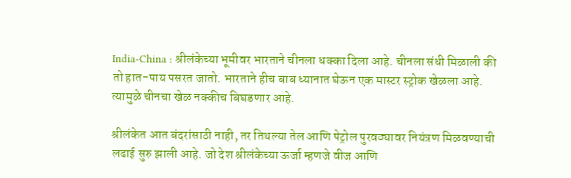India-China : श्रीलंकेच्या भूमीवर भारताने चीनला धक्का दिला आहे. चीनला संधी मिळाली की तो हात-पाय पसरत जातो. भारताने हीच बाब ध्यानात घेऊन एक मास्टर स्ट्रोक खेळला आहे. त्यामुळे चीनचा खेळ नक्कीच बिघडणार आहे.

श्रीलंकेत आत बंदरांसाठी नाही, तर तिथल्या तेल आणि पेट्रोल पुरवठ्यावर नियंत्रण मिळवण्याची लढाई सुरु झाली आहे. जो देश श्रीलंकेच्या ऊर्जा म्हणजे वीज आणि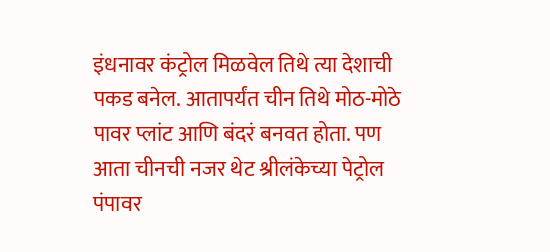इंधनावर कंट्रोल मिळवेल तिथे त्या देशाची पकड बनेल. आतापर्यंत चीन तिथे मोठ-मोठे पावर प्लांट आणि बंदरं बनवत होता. पण आता चीनची नजर थेट श्रीलंकेच्या पेट्रोल पंपावर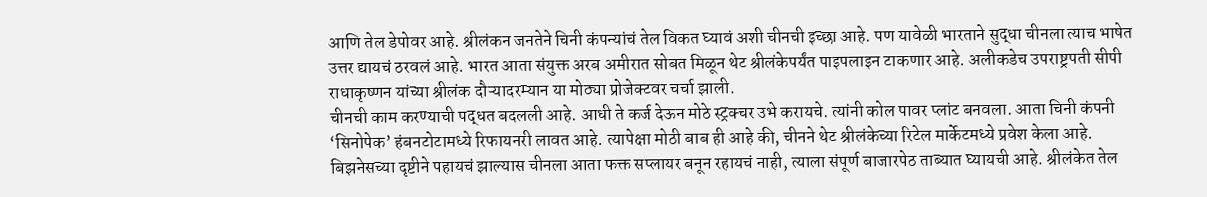आणि तेल डेपोवर आहे. श्रीलंकन जनतेने चिनी कंपन्यांचं तेल विकत घ्यावं अशी चीनची इच्छा आहे. पण यावेळी भारताने सुद्धा चीनला त्याच भाषेत उत्तर द्यायचं ठरवलं आहे. भारत आता संयुक्त अरब अमीरात सोबत मिळून थेट श्रीलंकेपर्यंत पाइपलाइन टाकणार आहे. अलीकडेच उपराष्ट्रपती सीपी राधाकृष्णन यांच्या श्रीलंक दौऱ्यादरम्यान या मोठ्या प्रोजेक्टवर चर्चा झाली.
चीनची काम करण्याची पद्धत बदलली आहे. आधी ते कर्ज देऊन मोठे स्ट्रक्चर उभे करायचे. त्यांनी कोल पावर प्लांट बनवला. आता चिनी कंपनी ‘सिनोपेक’ हंबनटोटामध्ये रिफायनरी लावत आहे. त्यापेक्षा मोठी बाब ही आहे की, चीनने थेट श्रीलंकेच्या रिटेल मार्केटमध्ये प्रवेश केला आहे. बिझनेसच्या दृष्टीने पहायचं झाल्यास चीनला आता फक्त सप्लायर बनून रहायचं नाही, त्याला संपूर्ण बाजारपेठ ताब्यात घ्यायची आहे. श्रीलंकेत तेल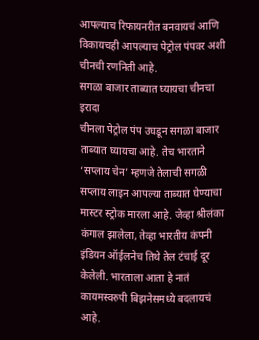आपल्याच रिफायनरीत बनवायचं आणि विकायचही आपल्याच पेट्रोल पंपवर अशी चीनची रणनिती आहे.
सगळा बाजार ताब्यात घ्यायचा चीनचा इरादा
चीनला पेट्रोल पंप उघडून सगळा बाजार ताब्यात घ्यायचा आहे. तेच भारताने ‘सप्लाय चेन’ म्हणजे तेलाची सगळी सप्लाय लाइन आपल्या ताब्यात घेण्याचा मास्टर स्ट्रोक मारला आहे. जेव्हा श्रीलंका कंगाल झालेला, तेव्हा भारतीय कंपनी इंडियन ऑईलनेच तिथे तेल टंचाई दूर केलेली. भारताला आता हे नातं कायमस्वरुपी बिझनेसमध्ये बदलायचं आहे.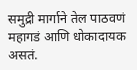समुद्री मार्गाने तेल पाठवणं महागडं आणि धोकादायक असतं.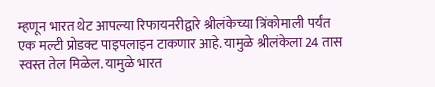म्हणून भारत थेट आपल्या रिफायनरीद्वारे श्रीलंकेच्या त्रिंकोमाली पर्यंत एक मल्टी प्रोडक्ट पाइपलाइन टाकणार आहे. यामुळे श्रीलंकेला 24 तास स्वस्त तेल मिळेल. यामुळे भारत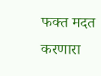फक्त मदत करणारा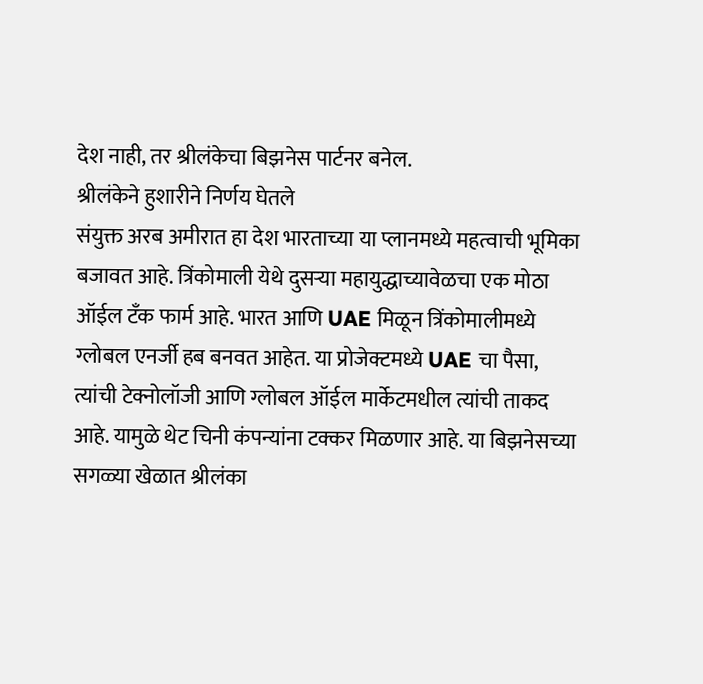देश नाही, तर श्रीलंकेचा बिझनेस पार्टनर बनेल.
श्रीलंकेने हुशारीने निर्णय घेतले
संयुक्त अरब अमीरात हा देश भारताच्या या प्लानमध्ये महत्वाची भूमिका बजावत आहे. त्रिंकोमाली येथे दुसऱ्या महायुद्धाच्यावेळचा एक मोठा ऑईल टँक फार्म आहे. भारत आणि UAE मिळून त्रिंकोमालीमध्ये ग्लोबल एनर्जी हब बनवत आहेत. या प्रोजेक्टमध्ये UAE चा पैसा, त्यांची टेक्नोलॉजी आणि ग्लोबल ऑईल मार्केटमधील त्यांची ताकद आहे. यामुळे थेट चिनी कंपन्यांना टक्कर मिळणार आहे. या बिझनेसच्या सगळ्या खेळात श्रीलंका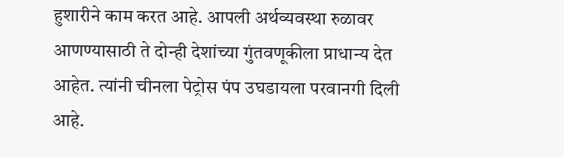हुशारीने काम करत आहे. आपली अर्थव्यवस्था रुळावर आणण्यासाठी ते दोन्ही देशांच्या गुंतवणूकीला प्राधान्य देत आहेत. त्यांनी चीनला पेट्रोस पंप उघडायला परवानगी दिली आहे.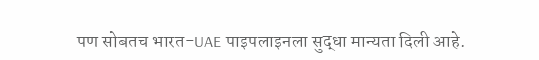पण सोबतच भारत-UAE पाइपलाइनला सुद्धा मान्यता दिली आहे.